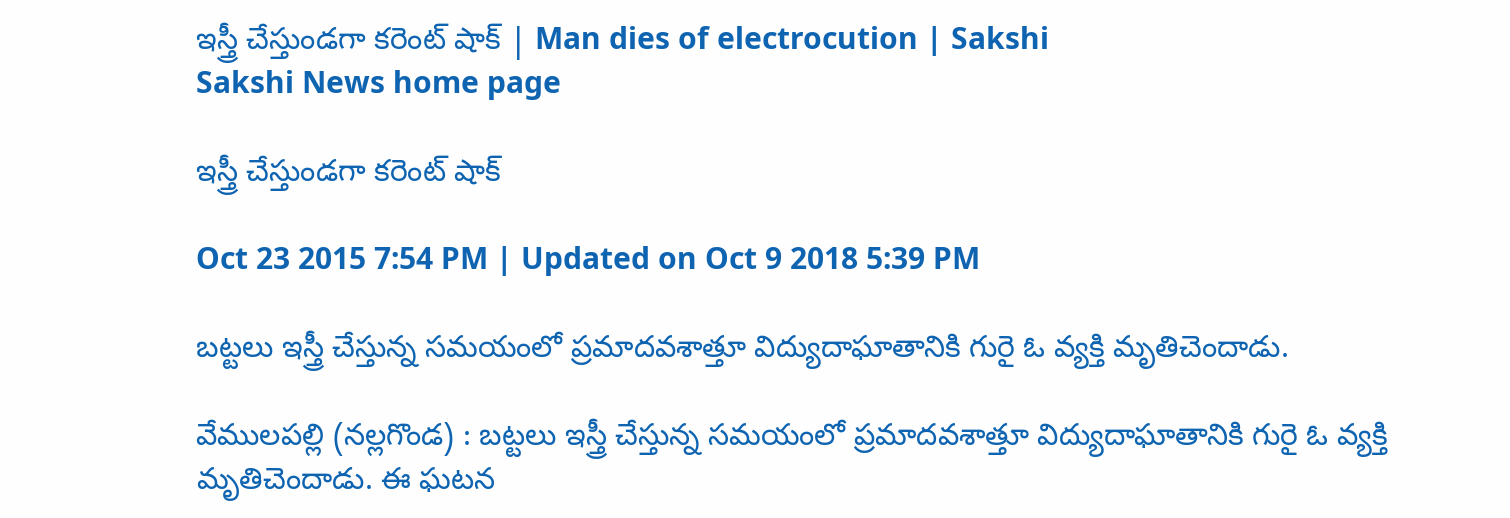ఇస్త్రీ చేస్తుండగా కరెంట్ షాక్ | Man dies of electrocution | Sakshi
Sakshi News home page

ఇస్త్రీ చేస్తుండగా కరెంట్ షాక్

Oct 23 2015 7:54 PM | Updated on Oct 9 2018 5:39 PM

బట్టలు ఇస్త్రీ చేస్తున్న సమయంలో ప్రమాదవశాత్తూ విద్యుదాఘాతానికి గురై ఓ వ్యక్తి మృతిచెందాడు.

వేములపల్లి (నల్లగొండ) : బట్టలు ఇస్త్రీ చేస్తున్న సమయంలో ప్రమాదవశాత్తూ విద్యుదాఘాతానికి గురై ఓ వ్యక్తి మృతిచెందాడు. ఈ ఘటన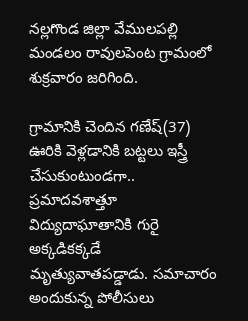నల్లగొండ జిల్లా వేములపల్లి మండలం రావులపెంట గ్రామంలో శుక్రవారం జరిగింది.

గ్రామానికి చెందిన గణేష్(37) ఊరికి వెళ్లడానికి బట్టలు ఇస్త్రీ చేసుకుంటుండగా.. ప్రమాదవశాత్తూ విద్యుదాఘాతానికి గురై అక్కడికక్కడే మృత్యువాతపడ్డాడు. సమాచారం అందుకున్న పోలీసులు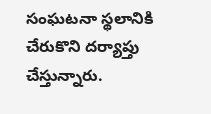సంఘటనా స్థలానికి చేరుకొని దర్యాప్తు చేస్తున్నారు.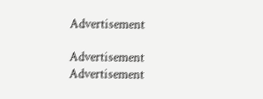Advertisement

Advertisement
Advertisement